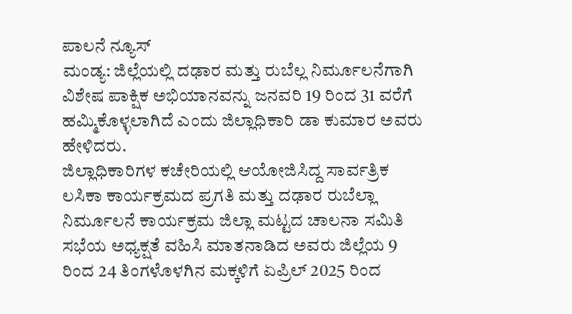ಪಾಲನೆ ನ್ಯೂಸ್
ಮಂಡ್ಯ: ಜಿಲ್ಲೆಯಲ್ಲಿ ದಢಾರ ಮತ್ತು ರುಬೆಲ್ಲ ನಿರ್ಮೂಲನೆಗಾಗಿ ವಿಶೇಷ ಪಾಕ್ಷಿಕ ಅಭಿಯಾನವನ್ನು ಜನವರಿ 19 ರಿಂದ 31 ವರೆಗೆ ಹಮ್ಮಿಕೊಳ್ಳಲಾಗಿದೆ ಎಂದು ಜಿಲ್ಲಾಧಿಕಾರಿ ಡಾ ಕುಮಾರ ಅವರು ಹೇಳಿದರು.
ಜಿಲ್ಲಾಧಿಕಾರಿಗಳ ಕಚೇರಿಯಲ್ಲಿ ಆಯೋಜಿಸಿದ್ದ ಸಾರ್ವತ್ರಿಕ ಲಸಿಕಾ ಕಾರ್ಯಕ್ರಮದ ಪ್ರಗತಿ ಮತ್ತು ದಢಾರ ರುಬೆಲ್ಲಾ ನಿರ್ಮೂಲನೆ ಕಾರ್ಯಕ್ರಮ ಜಿಲ್ಲಾ ಮಟ್ಟದ ಚಾಲನಾ ಸಮಿತಿ ಸಭೆಯ ಅಧ್ಯಕ್ಷತೆ ವಹಿಸಿ ಮಾತನಾಡಿದ ಅವರು ಜಿಲ್ಲೆಯ 9 ರಿಂದ 24 ತಿಂಗಳೊಳಗಿನ ಮಕ್ಕಳಿಗೆ ಏಪ್ರಿಲ್ 2025 ರಿಂದ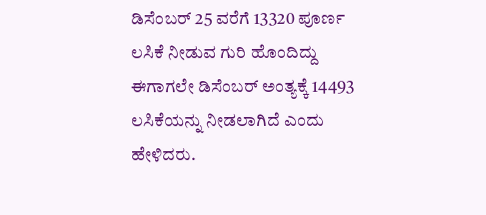ಡಿಸೆಂಬರ್ 25 ವರೆಗೆ 13320 ಪೂರ್ಣ ಲಸಿಕೆ ನೀಡುವ ಗುರಿ ಹೊಂದಿದ್ದು ಈಗಾಗಲೇ ಡಿಸೆಂಬರ್ ಅಂತ್ಯಕ್ಕೆ 14493 ಲಸಿಕೆಯನ್ನು ನೀಡಲಾಗಿದೆ ಎಂದು ಹೇಳಿದರು.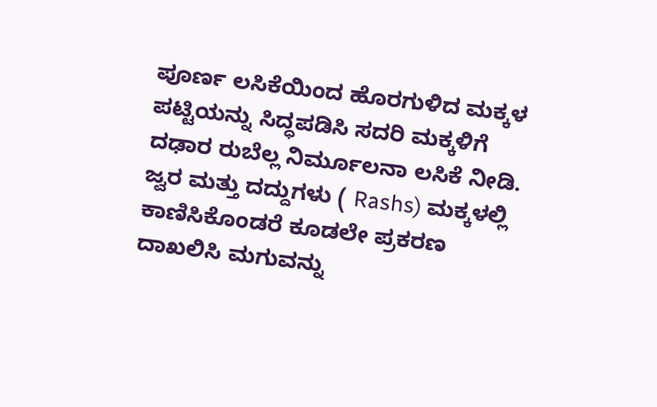ಪೂರ್ಣ ಲಸಿಕೆಯಿಂದ ಹೊರಗುಳಿದ ಮಕ್ಕಳ ಪಟ್ಟಿಯನ್ನು ಸಿದ್ಧಪಡಿಸಿ ಸದರಿ ಮಕ್ಕಳಿಗೆ ದಢಾರ ರುಬೆಲ್ಲ ನಿರ್ಮೂಲನಾ ಲಸಿಕೆ ನೀಡಿ. ಜ್ವರ ಮತ್ತು ದದ್ದುಗಳು ( Rashs) ಮಕ್ಕಳಲ್ಲಿ ಕಾಣಿಸಿಕೊಂಡರೆ ಕೂಡಲೇ ಪ್ರಕರಣ ದಾಖಲಿಸಿ ಮಗುವನ್ನು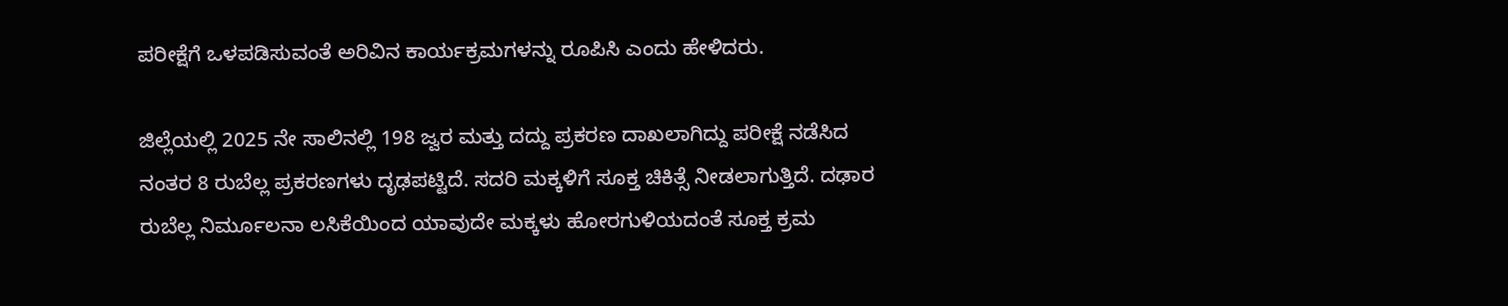ಪರೀಕ್ಷೆಗೆ ಒಳಪಡಿಸುವಂತೆ ಅರಿವಿನ ಕಾರ್ಯಕ್ರಮಗಳನ್ನು ರೂಪಿಸಿ ಎಂದು ಹೇಳಿದರು.

ಜಿಲ್ಲೆಯಲ್ಲಿ 2025 ನೇ ಸಾಲಿನಲ್ಲಿ 198 ಜ್ವರ ಮತ್ತು ದದ್ದು ಪ್ರಕರಣ ದಾಖಲಾಗಿದ್ದು ಪರೀಕ್ಷೆ ನಡೆಸಿದ ನಂತರ 8 ರುಬೆಲ್ಲ ಪ್ರಕರಣಗಳು ದೃಢಪಟ್ಟಿದೆ. ಸದರಿ ಮಕ್ಕಳಿಗೆ ಸೂಕ್ತ ಚಿಕಿತ್ಸೆ ನೀಡಲಾಗುತ್ತಿದೆ. ದಢಾರ ರುಬೆಲ್ಲ ನಿರ್ಮೂಲನಾ ಲಸಿಕೆಯಿಂದ ಯಾವುದೇ ಮಕ್ಕಳು ಹೋರಗುಳಿಯದಂತೆ ಸೂಕ್ತ ಕ್ರಮ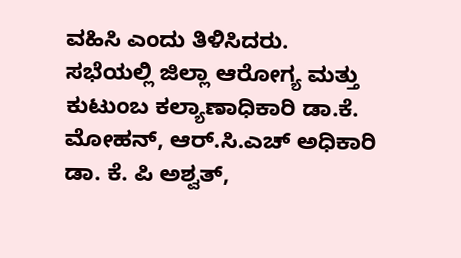ವಹಿಸಿ ಎಂದು ತಿಳಿಸಿದರು.
ಸಭೆಯಲ್ಲಿ ಜಿಲ್ಲಾ ಆರೋಗ್ಯ ಮತ್ತು ಕುಟುಂಬ ಕಲ್ಯಾಣಾಧಿಕಾರಿ ಡಾ.ಕೆ. ಮೋಹನ್, ಆರ್.ಸಿ.ಎಚ್ ಅಧಿಕಾರಿ ಡಾ. ಕೆ. ಪಿ ಅಶ್ವತ್,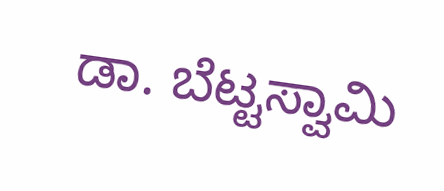ಡಾ. ಬೆಟ್ಟಸ್ವಾಮಿ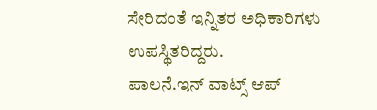ಸೇರಿದಂತೆ ಇನ್ನಿತರ ಅಧಿಕಾರಿಗಳು ಉಪಸ್ಥಿತರಿದ್ದರು.
ಪಾಲನೆ.ಇನ್ ವಾಟ್ಸ್ ಆಪ್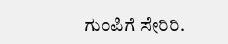ಗುಂಪಿಗೆ ಸೇರಿರಿ.